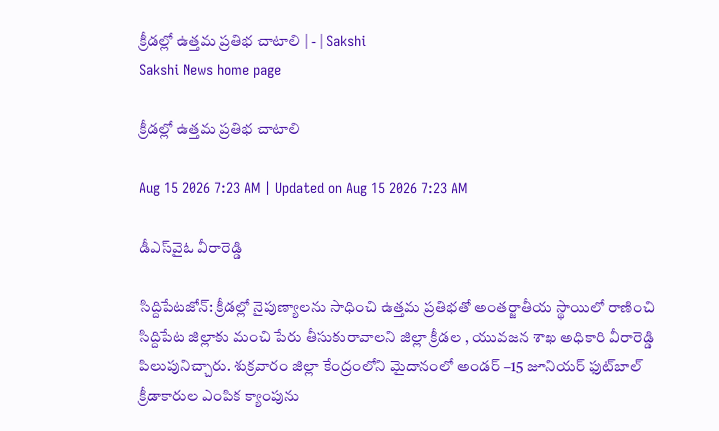క్రీడల్లో ఉత్తమ ప్రతిభ చాటాలి | - | Sakshi
Sakshi News home page

క్రీడల్లో ఉత్తమ ప్రతిభ చాటాలి

Aug 15 2026 7:23 AM | Updated on Aug 15 2026 7:23 AM

డీఎస్‌వైఓ వీరారెడ్డి

సిద్దిపేటజోన్‌: క్రీడల్లో నైపుణ్యాలను సాధించి ఉత్తమ ప్రతిభతో అంతర్జాతీయ స్థాయిలో రాణించి సిద్దిపేట జిల్లాకు మంచి పేరు తీసుకురావాలని జిల్లా క్రీడల , యువజన శాఖ అధికారి వీరారెడ్డి పిలుపునిచ్చారు. శుక్రవారం జిల్లా కేంద్రంలోని మైదానంలో అండర్‌ –15 జూనియర్‌ ఫుట్‌బాల్‌ క్రీడాకారుల ఎంపిక క్యాంపును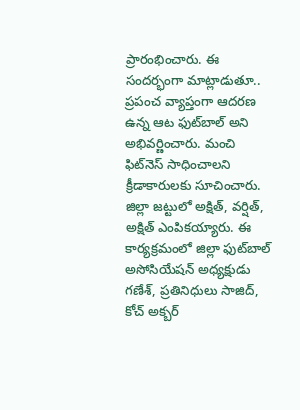ప్రారంభించారు. ఈ సందర్భంగా మాట్లాడుతూ.. ప్రపంచ వ్యాప్తంగా ఆదరణ ఉన్న ఆట ఫుట్‌బాల్‌ అని అభివర్ణించారు. మంచి ఫిట్‌నెస్‌ సాధించాలని క్రీడాకారులకు సూచించారు. జిల్లా జట్టులో అక్షిత్‌, వర్షిత్‌, అక్షిత్‌ ఎంపికయ్యారు. ఈ కార్యక్రమంలో జిల్లా ఫుట్‌బాల్‌ అసోసియేషన్‌ అధ్యక్షుడు గణేశ్‌, ప్రతినిధులు సాజిద్‌, కోచ్‌ అక్బర్‌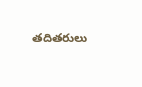తదితరులు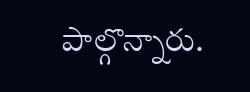పాల్గొన్నారు.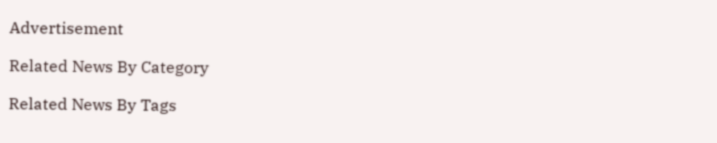Advertisement

Related News By Category

Related News By Tags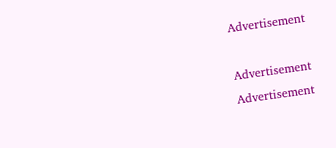Advertisement

Advertisement
Advertisement